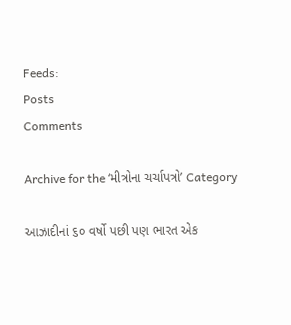Feeds:
Posts
Comments

Archive for the ‘મીત્રોના ચર્ચાપત્રો’ Category

આઝાદીનાં ૬૦ વર્ષો પછી પણ ભારત એક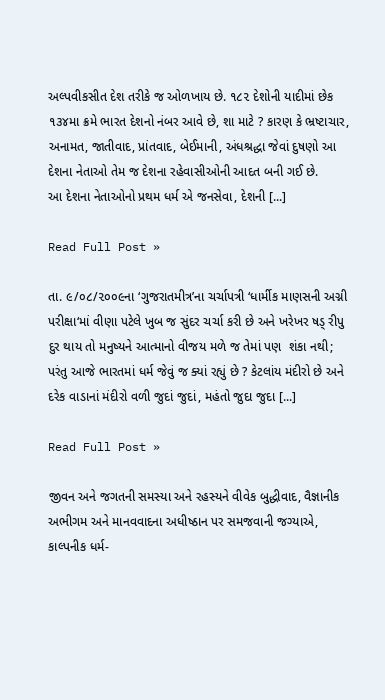અલ્પવીકસીત દેશ તરીકે જ ઓળખાય છે. ૧૮૨ દેશોની યાદીમાં છેક ૧૩૪મા ક્રમે ભારત દેશનો નંબર આવે છે, શા માટે ? કારણ કે ભ્રષ્ટાચાર, અનામત, જાતીવાદ, પ્રાંતવાદ, બેઈમાની, અંધશ્રદ્ધા જેવાં દુષણો આ દેશના નેતાઓ તેમ જ દેશના રહેવાસીઓની આદત બની ગઈ છે.
આ દેશના નેતાઓનો પ્રથમ ધર્મ એ જનસેવા, દેશની [...]

Read Full Post »

તા. ૯/૦૮/૨૦૦૯ના ‘ગુજરાતમીત્ર’ના ચર્ચાપત્રી ‘ધાર્મીક માણસની અગ્ની પરીક્ષા‘માં વીણા પટેલે ખુબ જ સુંદર ચર્ચા કરી છે અને ખરેખર ષડ્ રીપુ દુર થાય તો મનુષ્યને આત્માનો વીજય મળે જ તેમાં પણ  શંકા નથી; પરંતુ આજે ભારતમાં ધર્મ જેવું જ ક્યાં રહ્યું છે ? કેટલાંય મંદીરો છે અને દરેક વાડાનાં મંદીરો વળી જુદાં જુદાં, મહંતો જુદા જુદા [...]

Read Full Post »

જીવન અને જગતની સમસ્યા અને રહસ્યને વીવેક બુદ્ધીવાદ, વૈજ્ઞાનીક અભીગમ અને માનવવાદના અધીષ્ઠાન પર સમજવાની જગ્યાએ, કાલ્પનીક ધર્મ-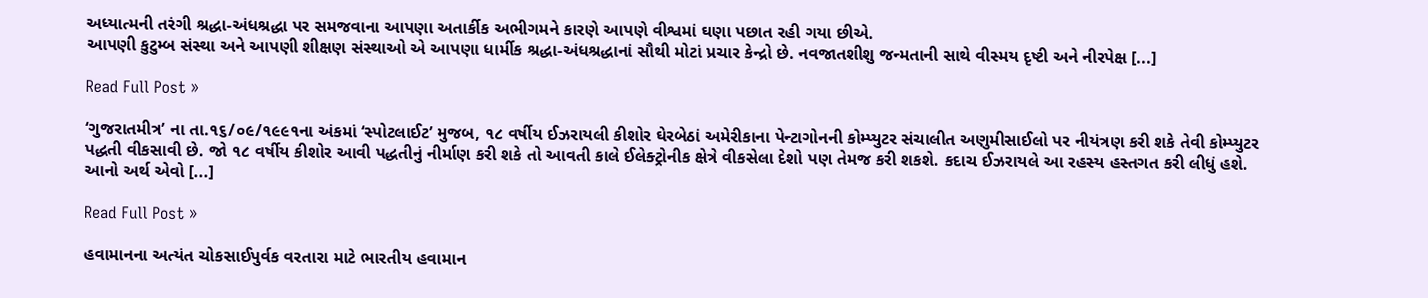અધ્યાત્મની તરંગી શ્રદ્ધા-અંધશ્રદ્ધા પર સમજવાના આપણા અતાર્કીક અભીગમને કારણે આપણે વીશ્વમાં ઘણા પછાત રહી ગયા છીએ.
આપણી કુટુમ્બ સંસ્થા અને આપણી શીક્ષણ સંસ્થાઓ એ આપણા ધાર્મીક શ્રદ્ધા-અંધશ્રદ્ધાનાં સૌથી મોટાં પ્રચાર કેન્દ્રો છે. નવજાતશીશુ જન્મતાની સાથે વીસ્મય દૃષ્ટી અને નીરપેક્ષ [...]

Read Full Post »

‘ગુજરાતમીત્ર’ ના તા.૧૬/૦૯/૧૯૯૧ના અંકમાં ‘સ્પોટલાઈટ’ મુજબ, ૧૮ વર્ષીય ઈઝરાયલી કીશોર ઘેરબેઠાં અમેરીકાના પેન્ટાગોનની કોમ્પ્યુટર સંચાલીત અણુમીસાઈલો પર નીયંત્રણ કરી શકે તેવી કોમ્પ્યુટર પદ્ધતી વીકસાવી છે. જો ૧૮ વર્ષીય કીશોર આવી પદ્ધતીનું નીર્માણ કરી શકે તો આવતી કાલે ઈલેક્ટ્રોનીક ક્ષેત્રે વીકસેલા દેશો પણ તેમજ કરી શકશે. કદાચ ઈઝરાયલે આ રહસ્ય હસ્તગત કરી લીધું હશે.
આનો અર્થ એવો [...]

Read Full Post »

હવામાનના અત્યંત ચોકસાઈપુર્વક વરતારા માટે ભારતીય હવામાન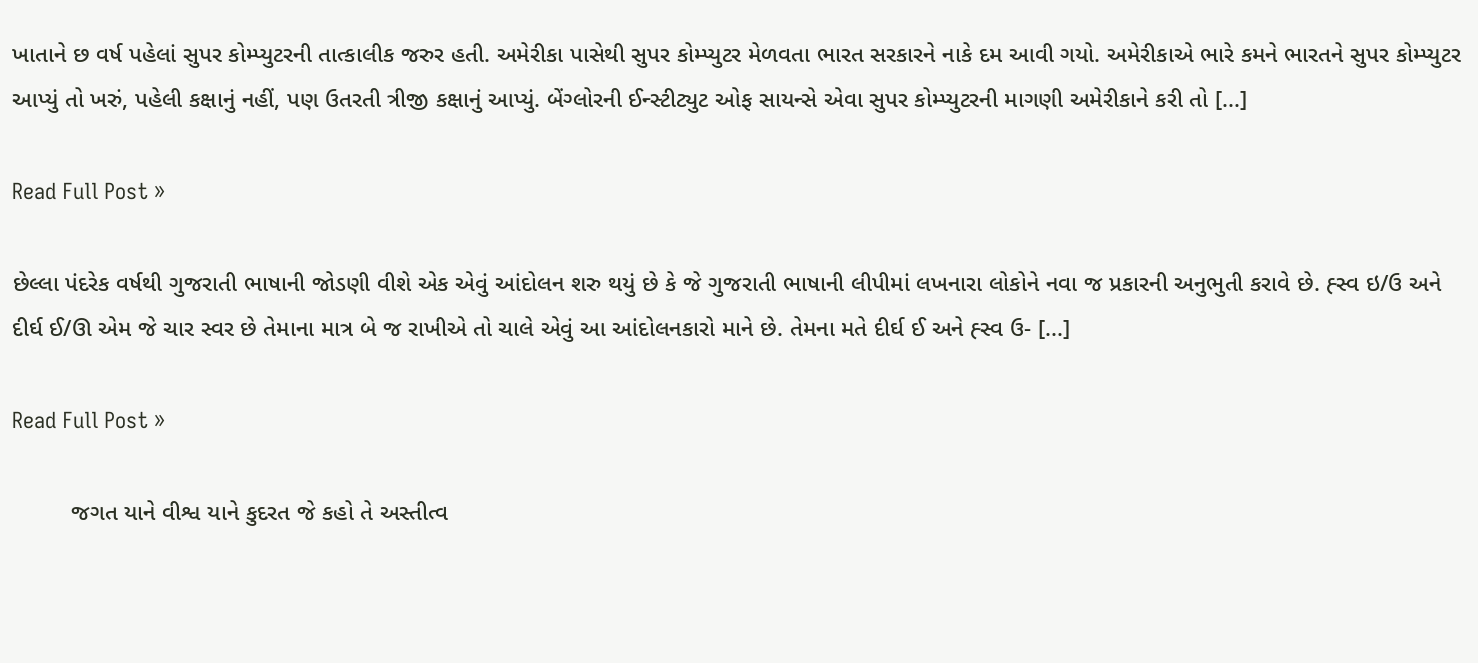ખાતાને છ વર્ષ પહેલાં સુપર કોમ્પ્યુટરની તાત્કાલીક જરુર હતી. અમેરીકા પાસેથી સુપર કોમ્પ્યુટર મેળવતા ભારત સરકારને નાકે દમ આવી ગયો. અમેરીકાએ ભારે કમને ભારતને સુપર કોમ્પ્યુટર આપ્યું તો ખરું, પહેલી કક્ષાનું નહીં, પણ ઉતરતી ત્રીજી કક્ષાનું આપ્યું. બેંગ્લોરની ઈન્સ્ટીટ્યુટ ઓફ સાયન્સે એવા સુપર કોમ્પ્યુટરની માગણી અમેરીકાને કરી તો [...]

Read Full Post »

છેલ્લા પંદરેક વર્ષથી ગુજરાતી ભાષાની જોડણી વીશે એક એવું આંદોલન શરુ થયું છે કે જે ગુજરાતી ભાષાની લીપીમાં લખનારા લોકોને નવા જ પ્રકારની અનુભુતી કરાવે છે. હ્સ્વ ઇ/ઉ અને દીર્ઘ ઈ/ઊ એમ જે ચાર સ્વર છે તેમાના માત્ર બે જ રાખીએ તો ચાલે એવું આ આંદોલનકારો માને છે. તેમના મતે દીર્ઘ ઈ અને હ્સ્વ ઉ- [...]

Read Full Post »

         જગત યાને વીશ્વ યાને કુદરત જે કહો તે અસ્તીત્વ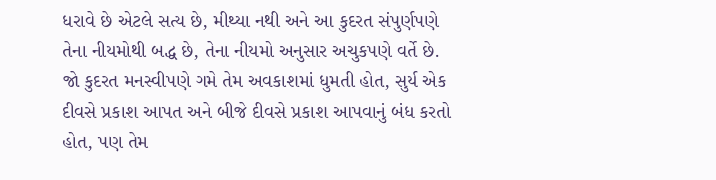ધરાવે છે એટલે સત્ય છે, મીથ્યા નથી અને આ કુદરત સંપુર્ણપણે તેના નીયમોથી બદ્ધ છે, તેના નીયમો અનુસાર અચુકપણે વર્તે છે. જો કુદરત મનસ્વીપણે ગમે તેમ અવકાશમાં ધુમતી હોત, સુર્ય એક દીવસે પ્રકાશ આપત અને બીજે દીવસે પ્રકાશ આપવાનું બંધ કરતો હોત, પણ તેમ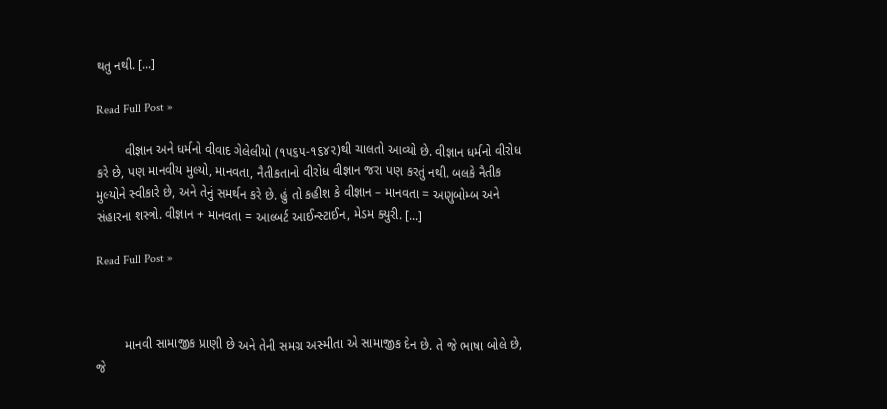થતુ નથી. [...]

Read Full Post »

        વીજ્ઞાન અને ધર્મનો વીવાદ ગેલેલીયો (૧૫૬૫-૧૬૪૨)થી ચાલતો આવ્યો છે. વીજ્ઞાન ધર્મનો વીરોધ કરે છે, પણ માનવીય મુલ્યો, માનવતા, નૈતીકતાનો વીરોધ વીજ્ઞાન જરા પણ કરતું નથી. બલકે નૈતીક મુલ્યોને સ્વીકારે છે, અને તેનું સમર્થન કરે છે. હું તો કહીશ કે વીજ્ઞાન – માનવતા = અણુબોમ્બ અને સંહારના શસ્ત્રો. વીજ્ઞાન + માનવતા = આલ્બર્ટ આઈન્સ્ટાઈન, મેડમ ક્યુરી. [...]

Read Full Post »



        માનવી સામાજીક પ્રાણી છે અને તેની સમગ્ર અસ્મીતા એ સામાજીક દેન છે. તે જે ભાષા બોલે છે, જે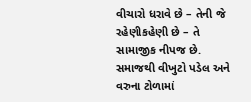વીચારો ધરાવે છે – તેની જે રહેણીકહેણી છે – તે સામાજીક નીપજ છે. સમાજથી વીખુટો પડેલ અને વરુના ટોળામાં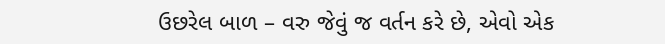ઉછરેલ બાળ – વરુ જેવું જ વર્તન કરે છે, એવો એક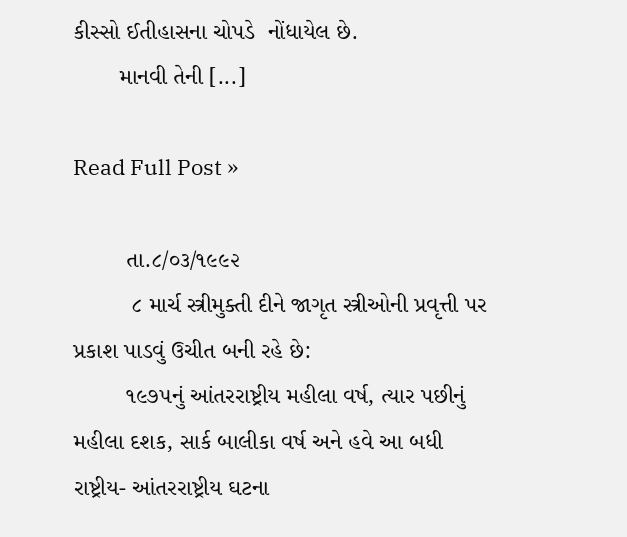કીસ્સો ઈતીહાસના ચોપડે  નોંધાયેલ છે.
       માનવી તેની [...]

Read Full Post »

        તા.૮/૦૩/૧૯૯૨
         ૮ માર્ચ સ્ત્રીમુક્તી દીને જાગૃત સ્ત્રીઓની પ્રવૃત્તી પર પ્રકાશ પાડવું ઉચીત બની રહે છે:
        ૧૯૭૫નું આંતરરાષ્ટ્રીય મહીલા વર્ષ, ત્યાર પછીનું મહીલા દશક, સાર્ક બાલીકા વર્ષ અને હવે આ બધી રાષ્ટ્રીય- આંતરરાષ્ટ્રીય ઘટના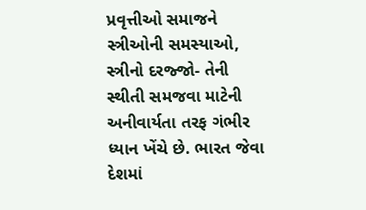પ્રવૃત્તીઓ સમાજને સ્ત્રીઓની સમસ્યાઓ, સ્ત્રીનો દરજ્જો- તેની સ્થીતી સમજવા માટેની અનીવાર્યતા તરફ ગંભીર ધ્યાન ખેંચે છે. ભારત જેવા  દેશમાં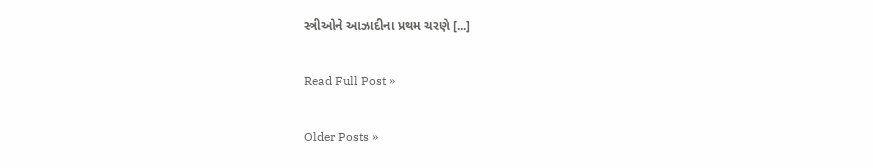સ્ત્રીઓને આઝાદીના પ્રથમ ચરણે [...]

Read Full Post »

Older Posts »